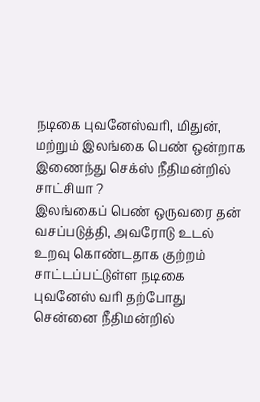நடிகை புவனேஸ்வரி, மிதுன், மற்றும் இலங்கை பெண் ஒன்றாக இணைந்து செக்ஸ் நீதிமன்றில் சாட்சியா ?
இலங்கைப் பெண் ஒருவரை தன் வசப்படுத்தி, அவரோடு உடல் உறவு கொண்டதாக குற்றம் சாட்டப்பட்டுள்ள நடிகை புவனேஸ் வரி தற்போது சென்னை நீதிமன்றில்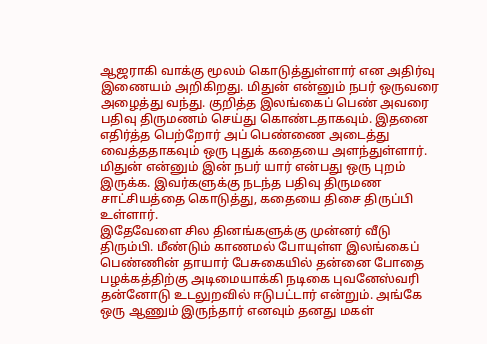ஆஜராகி வாக்கு மூலம் கொடுத்துள்ளார் என அதிர்வு இணையம் அறிகிறது. மிதுன் என்னும் நபர் ஒருவரை அழைத்து வந்து. குறித்த இலங்கைப் பெண் அவரை பதிவு திருமணம் செய்து கொண்டதாகவும். இதனை எதிர்த்த பெற்றோர் அப் பெண்ணை அடைத்து வைத்ததாகவும் ஒரு புதுக் கதையை அளந்துள்ளார். மிதுன் என்னும் இன் நபர் யார் என்பது ஒரு புறம் இருக்க. இவர்களுக்கு நடந்த பதிவு திருமண சாட்சியத்தை கொடுத்து, கதையை திசை திருப்பி உள்ளார்.
இதேவேளை சில தினங்களுக்கு முன்னர் வீடு திரும்பி. மீண்டும் காணமல் போயுள்ள இலங்கைப் பெண்ணின் தாயார் பேசுகையில் தன்னை போதை பழக்கத்திற்கு அடிமையாக்கி நடிகை புவனேஸ்வரி தன்னோடு உடலுறவில் ஈடுபட்டார் என்றும். அங்கே ஒரு ஆணும் இருந்தார் எனவும் தனது மகள்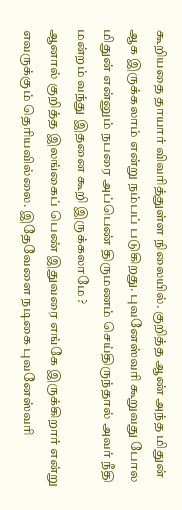கூறியதை தாயார் விவரித்துள்ள நிலையில். குறித்த ஆண் அந்த மிதுன் ஆக இருக்கலாம் என்று நம்பப் படுகிறது. புவனேஸ்வரி கூறுவது போல மிதுன் என்னும் நபரை அப்பெண் திருமணம் செய்திருந்தால் அவர் நீதி மன்றம் வந்து இதனை கூறி இருக்கலாமே ?
ஆனால் குறித்த இலங்கைப் பெண் இதுவரை எங்கே இருக்கிறார் என்று எவருக்கும் தெரியவில்லை. இதேவேளை நடிகை புவனேஸ்வரி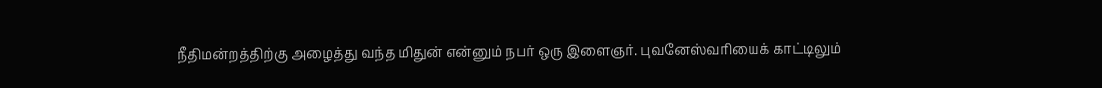நீதிமன்றத்திற்கு அழைத்து வந்த மிதுன் என்னும் நபர் ஒரு இளைஞர். புவனேஸ்வரியைக் காட்டிலும்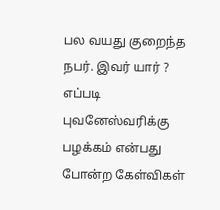பல வயது குறைந்த நபர். இவர் யார் ? எப்படி புவனேஸ்வரிக்கு பழக்கம் என்பது போன்ற கேள்விகள்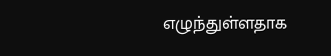எழுந்துள்ளதாக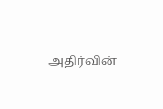அதிர்வின்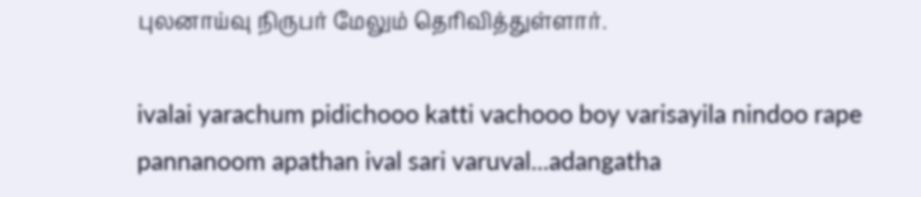புலனாய்வு நிருபர் மேலும் தெரிவித்துள்ளார்.

ivalai yarachum pidichooo katti vachooo boy varisayila nindoo rape pannanoom apathan ival sari varuval...adangatha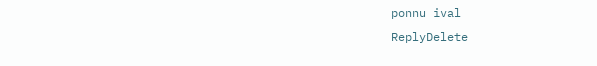ponnu ival
ReplyDelete